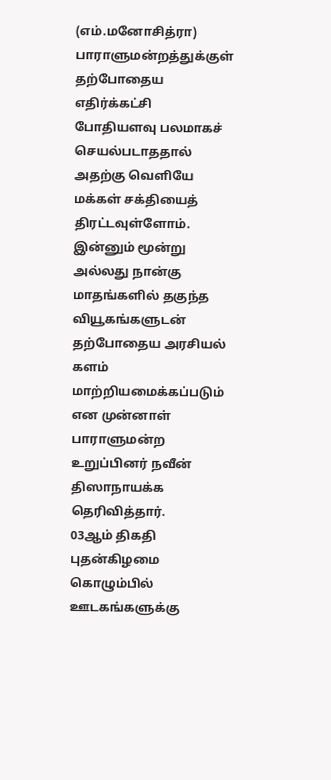(எம்.மனோசித்ரா)
பாராளுமன்றத்துக்குள் தற்போதைய எதிர்க்கட்சி போதியளவு பலமாகச் செயல்படாததால் அதற்கு வெளியே மக்கள் சக்தியைத் திரட்டவுள்ளோம். இன்னும் மூன்று அல்லது நான்கு மாதங்களில் தகுந்த வியூகங்களுடன் தற்போதைய அரசியல் களம் மாற்றியமைக்கப்படும் என முன்னாள் பாராளுமன்ற உறுப்பினர் நவீன் திஸாநாயக்க தெரிவித்தார்.
03ஆம் திகதி புதன்கிழமை கொழும்பில் ஊடகங்களுக்கு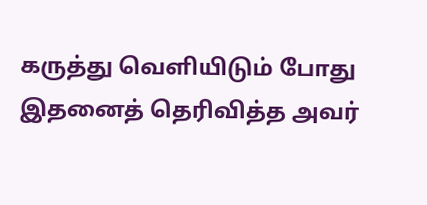கருத்து வெளியிடும் போது இதனைத் தெரிவித்த அவர்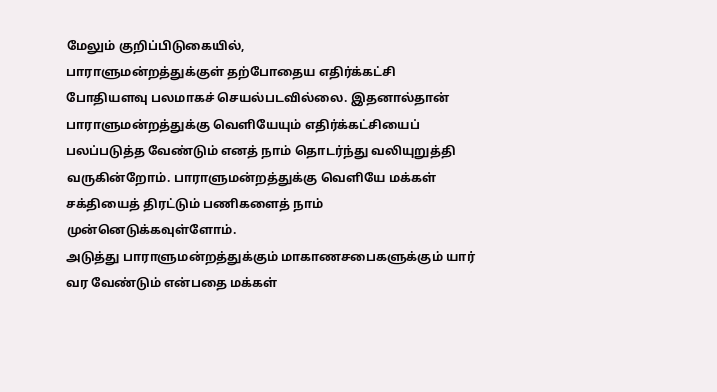மேலும் குறிப்பிடுகையில்,
பாராளுமன்றத்துக்குள் தற்போதைய எதிர்க்கட்சி போதியளவு பலமாகச் செயல்படவில்லை. இதனால்தான் பாராளுமன்றத்துக்கு வெளியேயும் எதிர்க்கட்சியைப் பலப்படுத்த வேண்டும் எனத் நாம் தொடர்ந்து வலியுறுத்தி வருகின்றோம். பாராளுமன்றத்துக்கு வெளியே மக்கள் சக்தியைத் திரட்டும் பணிகளைத் நாம் முன்னெடுக்கவுள்ளோம்.
அடுத்து பாராளுமன்றத்துக்கும் மாகாணசபைகளுக்கும் யார் வர வேண்டும் என்பதை மக்கள்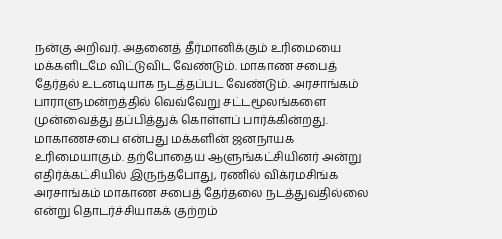நன்கு அறிவர். அதனைத் தீர்மானிக்கும் உரிமையை மக்களிடமே விட்டுவிட வேண்டும். மாகாண சபைத் தேர்தல் உடனடியாக நடத்தப்பட வேண்டும். அரசாங்கம் பாராளுமன்றத்தில் வெவ்வேறு சட்டமூலங்களை முன்வைத்து தப்பித்துக் கொள்ளப் பார்க்கின்றது.
மாகாணசபை என்பது மக்களின் ஜனநாயக உரிமையாகும். தற்போதைய ஆளுங்கட்சியினர் அன்று எதிர்க்கட்சியில் இருந்தபோது, ரணில் விக்ரமசிங்க அரசாங்கம் மாகாண சபைத் தேர்தலை நடத்துவதில்லை என்று தொடர்ச்சியாகக் குற்றம்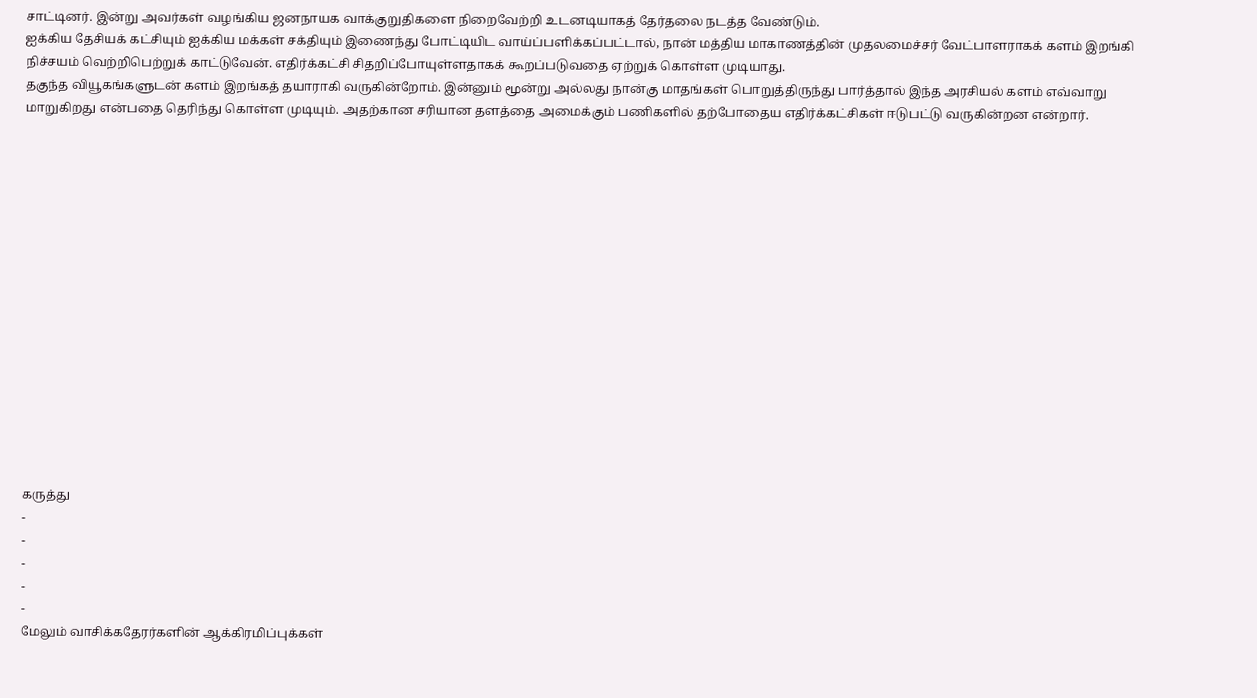சாட்டினர். இன்று அவர்கள் வழங்கிய ஜனநாயக வாக்குறுதிகளை நிறைவேற்றி உடனடியாகத் தேர்தலை நடத்த வேண்டும்.
ஐக்கிய தேசியக் கட்சியும் ஐக்கிய மக்கள் சக்தியும் இணைந்து போட்டியிட வாய்ப்பளிக்கப்பட்டால், நான் மத்திய மாகாணத்தின் முதலமைச்சர் வேட்பாளராகக் களம் இறங்கி நிச்சயம் வெற்றிபெற்றுக் காட்டுவேன். எதிர்க்கட்சி சிதறிப்போயுள்ளதாகக் கூறப்படுவதை ஏற்றுக் கொள்ள முடியாது.
தகுந்த வியூகங்களுடன் களம் இறங்கத் தயாராகி வருகின்றோம். இன்னும் மூன்று அல்லது நான்கு மாதங்கள் பொறுத்திருந்து பார்த்தால் இந்த அரசியல் களம் எவ்வாறு மாறுகிறது என்பதை தெரிந்து கொள்ள முடியும். அதற்கான சரியான தளத்தை அமைக்கும் பணிகளில் தற்போதைய எதிர்க்கட்சிகள் ஈடுபட்டு வருகின்றன என்றார்.
















கருத்து
-
-
-
-
-
மேலும் வாசிக்கதேரர்களின் ஆக்கிரமிப்புக்கள்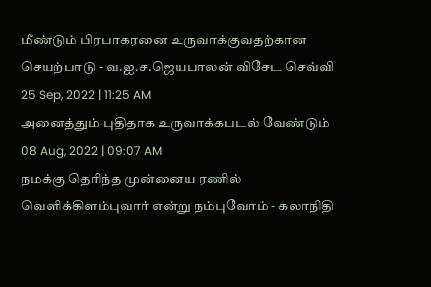மீண்டும் பிரபாகரனை உருவாக்குவதற்கான செயற்பாடு - வ.ஐ.ச.ஜெயபாலன் விசேட செவ்வி
25 Sep, 2022 | 11:25 AM
அனைத்தும் புதிதாக உருவாக்கபடல் வேண்டும்
08 Aug, 2022 | 09:07 AM
நமக்கு தெரிந்த முன்னைய ரணில் வெளிக்கிளம்புவார் என்று நம்புவோம் - கலாநிதி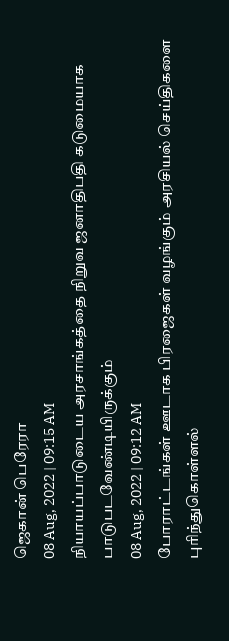ஜெகான் பெரேரா
08 Aug, 2022 | 09:15 AM
நியாயப்பாடுடைய அரசாங்கத்தை நிறுவ ஜனாதிபதி கடுமையாக பாடுபடவேண்டியிருக்கும்
08 Aug, 2022 | 09:12 AM
போராட்டங்கள் ஊடாக பிரஜைகள் வழங்கும் அரசியல் செய்திகளை புரிந்துகொள்ளல்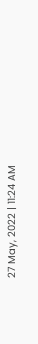27 May, 2022 | 11:24 AM